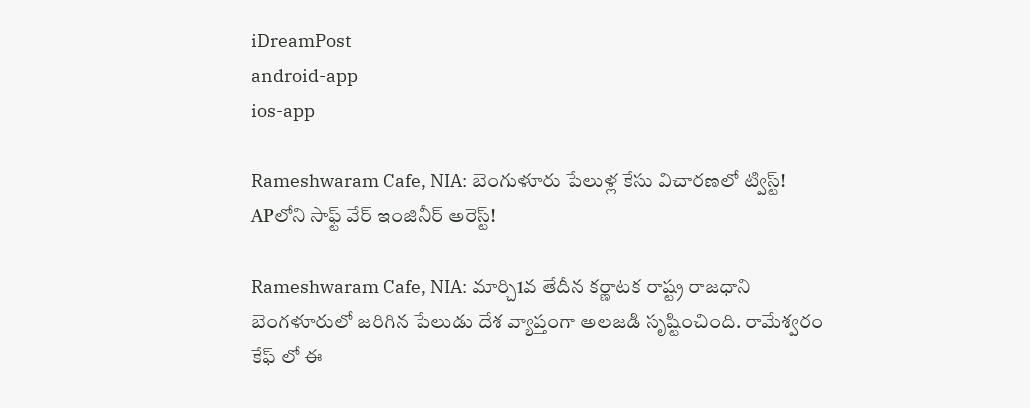iDreamPost
android-app
ios-app

Rameshwaram Cafe, NIA: బెంగుళూరు పేలుళ్ల కేసు విచారణలో ట్విస్ట్! APలోని సాఫ్ట్ వేర్ ఇంజినీర్ అరెస్ట్!

Rameshwaram Cafe, NIA: మార్చి1వ తేదీన కర్ణాటక రాష్ట్ర రాజధాని బెంగళూరులో జరిగిన పేలుడు దేశ వ్యాప్తంగా అలజడి సృష్టించింది. రామేశ్వరం కేఫ్ లో ఈ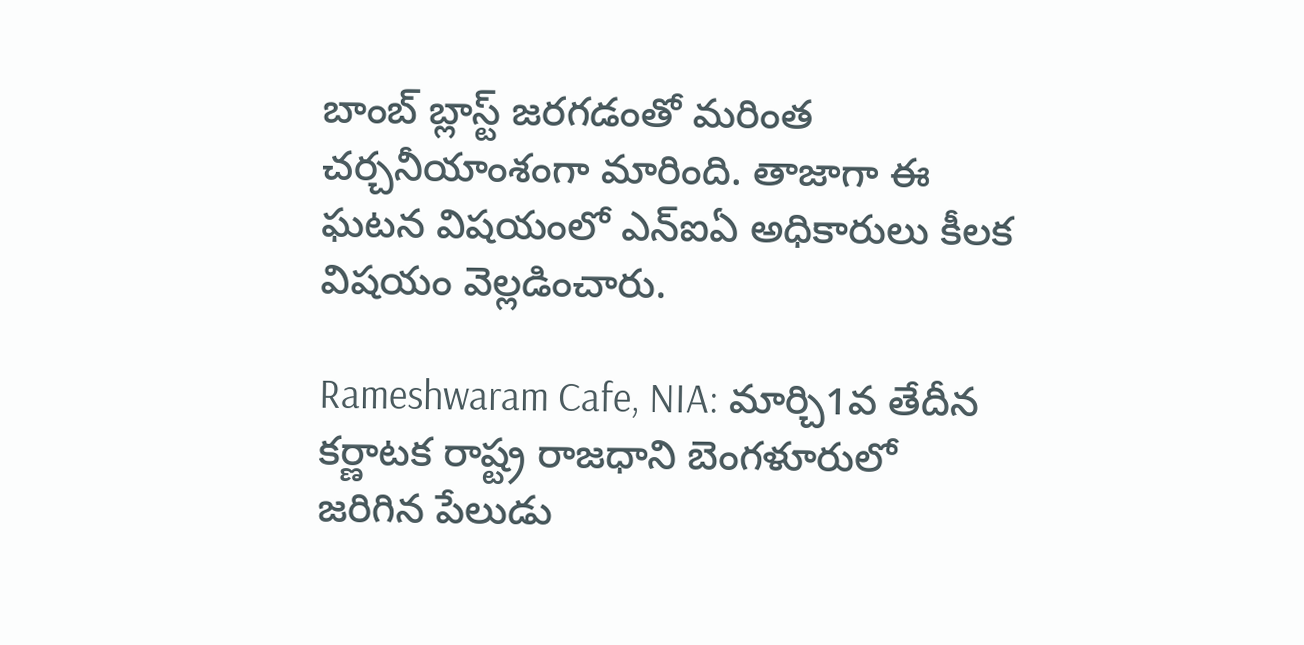బాంబ్ బ్లాస్ట్ జరగడంతో మరింత చర్చనీయాంశంగా మారింది. తాజాగా ఈ ఘటన విషయంలో ఎన్ఐఏ అధికారులు కీలక విషయం వెల్లడించారు.

Rameshwaram Cafe, NIA: మార్చి1వ తేదీన కర్ణాటక రాష్ట్ర రాజధాని బెంగళూరులో జరిగిన పేలుడు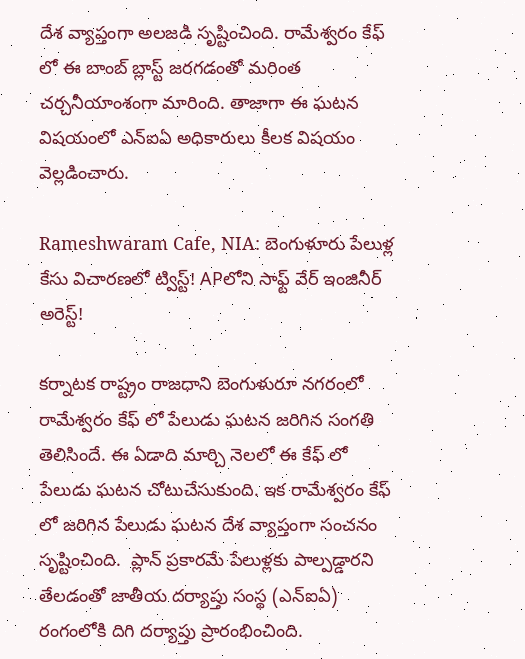దేశ వ్యాప్తంగా అలజడి సృష్టించింది. రామేశ్వరం కేఫ్ లో ఈ బాంబ్ బ్లాస్ట్ జరగడంతో మరింత చర్చనీయాంశంగా మారింది. తాజాగా ఈ ఘటన విషయంలో ఎన్ఐఏ అధికారులు కీలక విషయం వెల్లడించారు.

Rameshwaram Cafe, NIA: బెంగుళూరు పేలుళ్ల కేసు విచారణలో ట్విస్ట్! APలోని సాఫ్ట్ వేర్ ఇంజినీర్ అరెస్ట్!

కర్నాటక రాష్ట్రం రాజధాని బెంగుళురూ నగరంలో రామేశ్వరం కేఫ్ లో పేలుడు ఘటన జరిగిన సంగతి తెలిసిందే. ఈ ఏడాది మార్చి నెలలో ఈ కేఫ్ లో  పేలుడు ఘటన చోటుచేసుకుంది. ఇక రామేశ్వరం కేఫ్ లో జరిగిన పేలుడు ఘటన దేశ వ్యాప్తంగా సంచనం సృష్టించింది.  ప్లాన్ ప్రకారమే పేలుళ్లకు పాల్పడ్డారని తేలడంతో జాతీయ దర్యాప్తు సంస్థ (ఎన్ఐఏ) రంగంలోకి దిగి దర్యాప్తు ప్రారంభించింది.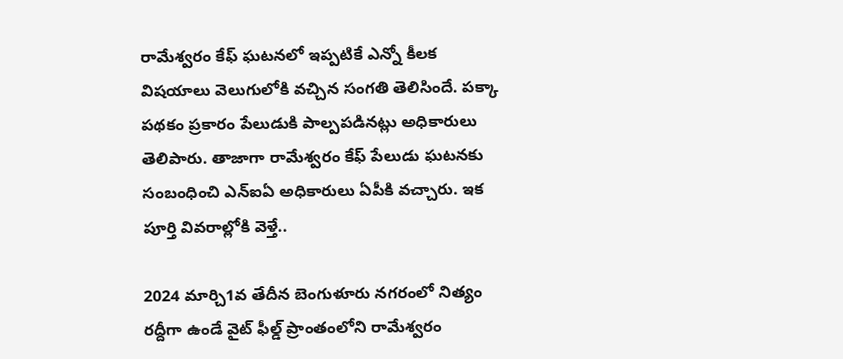రామేశ్వరం కేఫ్ ఘటనలో ఇప్పటికే ఎన్నో కీలక విషయాలు వెలుగులోకి వచ్చిన సంగతి తెలిసిందే. పక్కా పథకం ప్రకారం పేలుడుకి పాల్పపడినట్లు అధికారులు తెలిపారు. తాజాగా రామేశ్వరం కేఫ్ పేలుడు ఘటనకు సంబంధించి ఎన్ఐఏ అధికారులు ఏపీకి వచ్చారు. ఇక పూర్తి వివరాల్లోకి వెళ్తే..

2024 మార్చి1వ తేదీన బెంగుళూరు నగరంలో నిత్యం రద్దీగా ఉండే వైట్ ఫీల్డ్ ప్రాంతంలోని రామేశ్వరం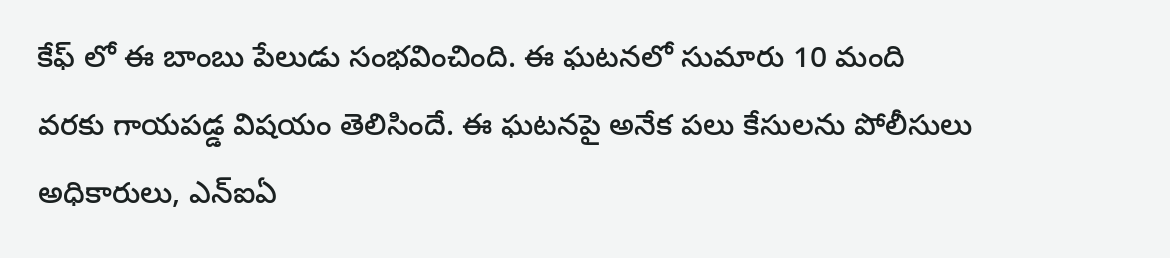కేఫ్ లో ఈ బాంబు పేలుడు సంభవించింది. ఈ ఘటనలో సుమారు 10 మంది వరకు గాయపడ్డ విషయం తెలిసిందే. ఈ ఘటనపై అనేక పలు కేసులను పోలీసులు అధికారులు, ఎన్ఐఏ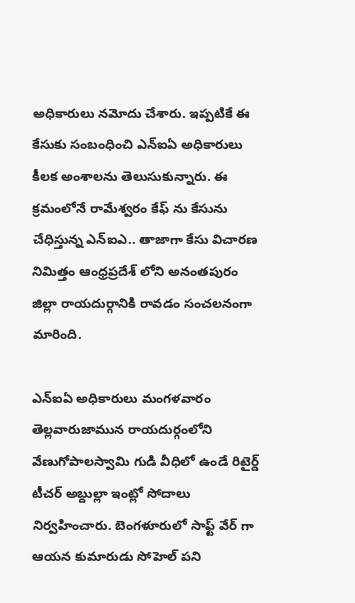అధికారులు నమోదు చేశారు. ఇప్పటికే ఈ కేసుకు సంబంధించి ఎన్ఐఏ అధికారులు కీలక అంశాలను తెలుసుకున్నారు. ఈ క్రమంలోనే రామేశ్వరం కేఫ్ ను కేసును చేధిస్తున్న ఎన్ఐఎ.. తాజాగా కేసు విచారణ నిమిత్తం ఆంధ్రప్రదేశ్ లోని అనంతపురం జిల్లా రాయదుర్గానికి రావడం సంచలనంగా మారింది.

ఎన్ఐఏ అధికారులు మంగళవారం తెల్లవారుజామున రాయదుర్గంలోని వేణుగోపాలస్వామి గుడి వీధిలో ఉండే రిటైర్డ్ టీచర్ అబ్దుల్లా ఇంట్లో సోదాలు నిర్వహించారు. బెంగళూరులో సాఫ్ట్ వేర్ గా ఆయన కుమారుడు సోహెల్ పని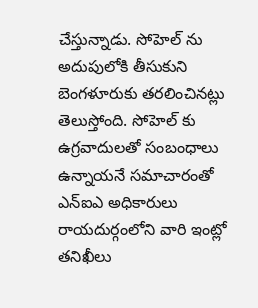చేస్తున్నాడు. సోహెల్ ను అదుపులోకి తీసుకుని బెంగళూరుకు తరలించినట్లు తెలుస్తోంది. సోహెల్ కు ఉగ్రవాదులతో సంబంధాలు ఉన్నాయనే సమాచారంతో ఎన్ఐఎ అధికారులు రాయదుర్గంలోని వారి ఇంట్లో తనిఖీలు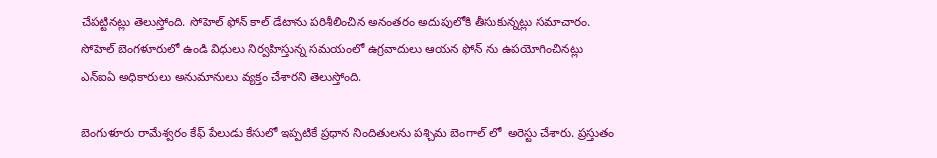చేపట్టినట్లు తెలుస్తోంది. సోహెల్ ఫోన్ కాల్ డేటాను పరిశీలించిన అనంతరం అదుపులోకి తీసుకున్నట్లు సమాచారం. సోహెల్ బెంగళూరులో ఉండి విధులు నిర్వహిస్తున్న సమయంలో ఉగ్రవాదులు ఆయన ఫోన్ ను ఉపయోగించినట్లు ఎన్ఐఏ అధికారులు అనుమానులు వ్యక్తం చేశారని తెలుస్తోంది.

బెంగుళూరు రామేశ్వరం కేఫ్ పేలుడు కేసులో ఇప్పటికే ప్రధాన నిందితులను పశ్చిమ బెంగాల్ లో  అరెస్టు చేశారు. ప్రస్తుతం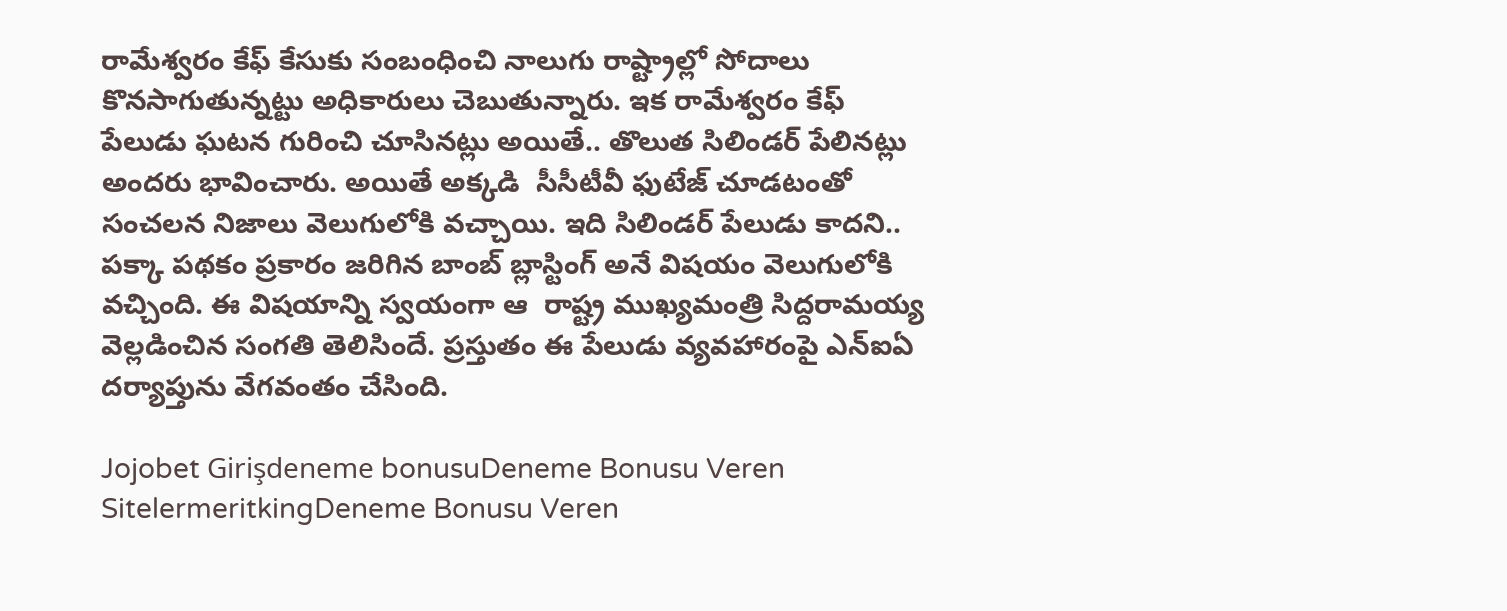రామేశ్వరం కేఫ్ కేసుకు సంబంధించి నాలుగు రాష్ట్రాల్లో సోదాలు కొనసాగుతున్నట్టు అధికారులు చెబుతున్నారు. ఇక రామేశ్వరం కేఫ్ పేలుడు ఘటన గురించి చూసినట్లు అయితే.. తొలుత సిలిండర్ పేలినట్లు అందరు భావించారు. అయితే అక్కడి  సీసీటీవీ ఫుటేజ్ చూడటంతో సంచలన నిజాలు వెలుగులోకి వచ్చాయి. ఇది సిలిండర్ పేలుడు కాదని.. పక్కా పథకం ప్రకారం జరిగిన బాంబ్ బ్లాస్టింగ్ అనే విషయం వెలుగులోకి వచ్చింది. ఈ విషయాన్ని స్వయంగా ఆ  రాష్ట్ర ముఖ్యమంత్రి సిద్దరామయ్య వెల్లడించిన సంగతి తెలిసిందే. ప్రస్తుతం ఈ పేలుడు వ్యవహారంపై ఎన్ఐఏ దర్యాప్తును వేగవంతం చేసింది.

Jojobet Girişdeneme bonusuDeneme Bonusu Veren SitelermeritkingDeneme Bonusu Veren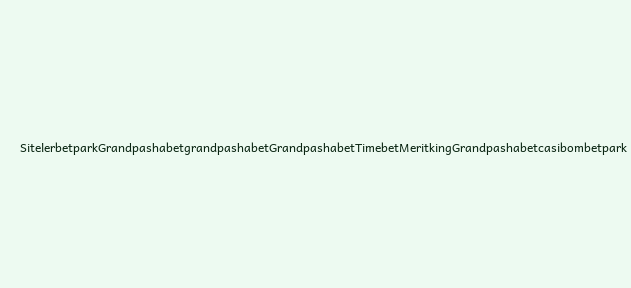SitelerbetparkGrandpashabetgrandpashabetGrandpashabetTimebetMeritkingGrandpashabetcasibombetpark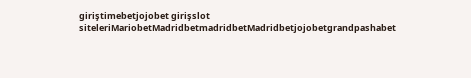giriştimebetjojobet girişslot siteleriMariobetMadridbetmadridbetMadridbetjojobetgrandpashabet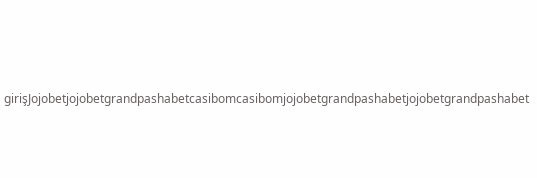girişJojobetjojobetgrandpashabetcasibomcasibomjojobetgrandpashabetjojobetgrandpashabet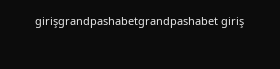girişgrandpashabetgrandpashabet giriş